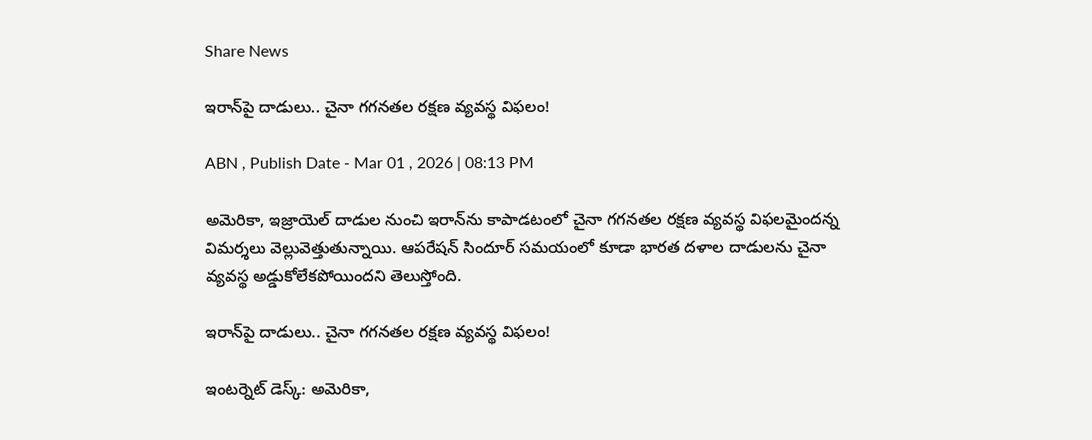Share News

ఇరాన్‌పై దాడులు.. చైనా గగనతల రక్షణ వ్యవస్థ విఫలం!

ABN , Publish Date - Mar 01 , 2026 | 08:13 PM

అమెరికా, ఇజ్రాయెల్ దాడుల నుంచి ఇరాన్‌ను కాపాడటంలో చైనా గగనతల రక్షణ వ్యవస్థ విఫలమైందన్న విమర్శలు వెల్లువెత్తుతున్నాయి. ఆపరేషన్ సిందూర్ సమయంలో కూడా భారత దళాల దాడులను చైనా వ్యవస్థ అడ్డుకోలేకపోయిందని తెలుస్తోంది.

ఇరాన్‌పై దాడులు.. చైనా గగనతల రక్షణ వ్యవస్థ విఫలం!

ఇంటర్నెట్ డెస్క్: అమెరికా,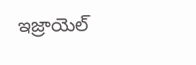ఇజ్రాయెల్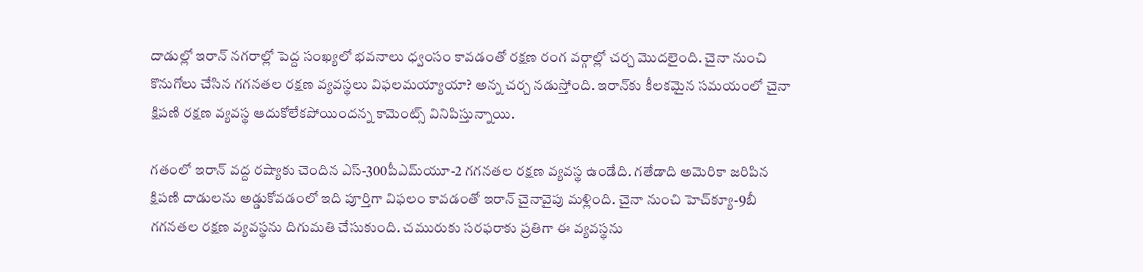దాడుల్లో ఇరాన్‌ నగరాల్లో పెద్ద సంఖ్యలో భవనాలు ధ్వంసం కావడంతో రక్షణ రంగ వర్గాల్లో చర్చ మొదలైంది. చైనా నుంచి కొనుగోలు చేసిన గగనతల రక్షణ వ్యవస్థలు విఫలమయ్యాయా? అన్న చర్చ నడుస్తోంది. ఇరాన్‌కు కీలకమైన సమయంలో చైనా క్షిపణి రక్షణ వ్యవస్థ ఆదుకోలేకపోయిందన్న కామెంట్స్ వినిపిస్తున్నాయి.

గతంలో ఇరాన్ వద్ద రష్యాకు చెందిన ఎస్-300పీఎమ్‌యూ-2 గగనతల రక్షణ వ్యవస్థ ఉండేది. గతేడాది అమెరికా జరిపిన క్షిపణి దాడులను అడ్డుకోవడంలో ఇది పూర్తిగా విఫలం కావడంతో ఇరాన్ చైనావైపు మళ్లింది. చైనా నుంచి హెచ్‌క్యూ-9బీ గగనతల రక్షణ వ్యవస్థను దిగుమతి చేసుకుంది. చమురుకు సరఫరాకు ప్రతిగా ఈ వ్యవస్థను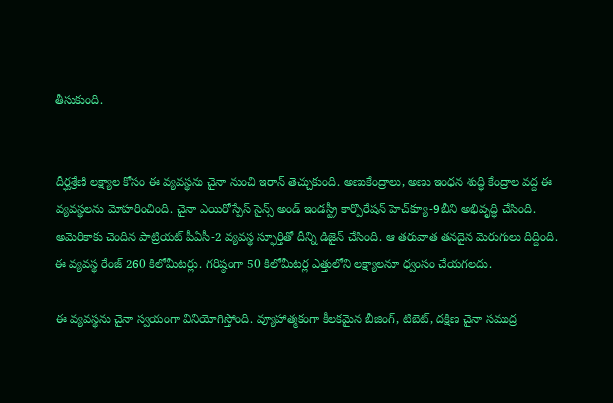తీసుకుంది.


దీర్ఘశ్రేణి లక్ష్యాల కోసం ఈ వ్యవస్థను చైనా నుంచి ఇరాన్ తెచ్చుకుంది. అణుకేంద్రాలు, అణు ఇంధన శుద్ధి కేంద్రాల వద్ద ఈ వ్యవస్థలను మోహరించింది. చైనా ఎయిరోస్పేస్ సైన్స్ అండ్ ఇండస్ట్రీ కార్పొరేషన్ హెచ్‌క్యూ-9బీని అభివృద్ధి చేసింది. అమెరికాకు చెందిన పాట్రియట్ పీఏసీ-2 వ్యవస్థ స్ఫూర్తితో దీన్ని డిజైన్ చేసింది. ఆ తరువాత తనదైన మెరుగులు దిద్దింది. ఈ వ్యవస్థ రేంజ్ 260 కిలోమీటర్లు. గరిష్ఠంగా 50 కిలోమీటర్ల ఎత్తులోని లక్ష్యాలనూ ధ్వంసం చేయగలదు.

ఈ వ్యవస్థను చైనా స్వయంగా వినియోగిస్తోంది. వ్యూహాత్మకంగా కీలకమైన బీజింగ్, టిబెట్, దక్షిణ చైనా సముద్ర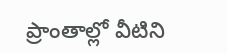ప్రాంతాల్లో వీటిని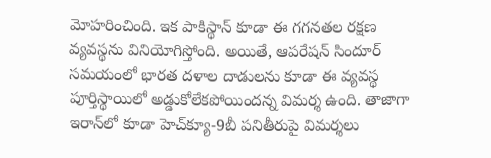మోహరించింది. ఇక పాకిస్థాన్‌ కూడా ఈ గగనతల రక్షణ వ్యవస్థను వినియోగిస్తోంది. అయితే, ఆపరేషన్ సిందూర్ సమయంలో భారత దళాల దాడులను కూడా ఈ వ్యవస్థ పూర్తిస్థాయిలో అడ్డుకోలేకపోయిందన్న విమర్శ ఉంది. తాజాగా ఇరాన్‌లో కూడా హెచ్‌క్యూ-9బీ పనితీరుపై విమర్శలు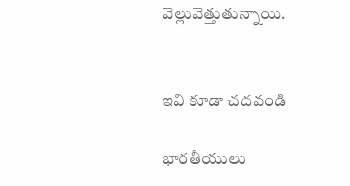వెల్లువెత్తుతున్నాయి.


ఇవి కూడా చదవండి

భారతీయులు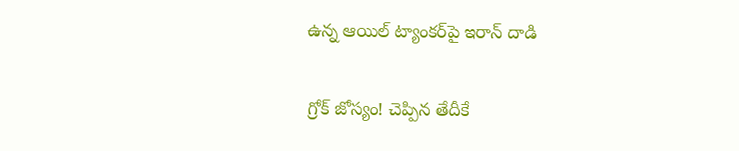ఉన్న ఆయిల్ ట్యాంకర్‌పై ఇరాన్ దాడి

గ్రోక్ జోస్యం! చెప్పిన తేదీకే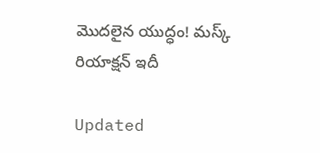మొదలైన యుద్ధం! మస్క్ రియాక్షన్ ఇదీ

Updated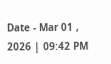Date - Mar 01 , 2026 | 09:42 PM